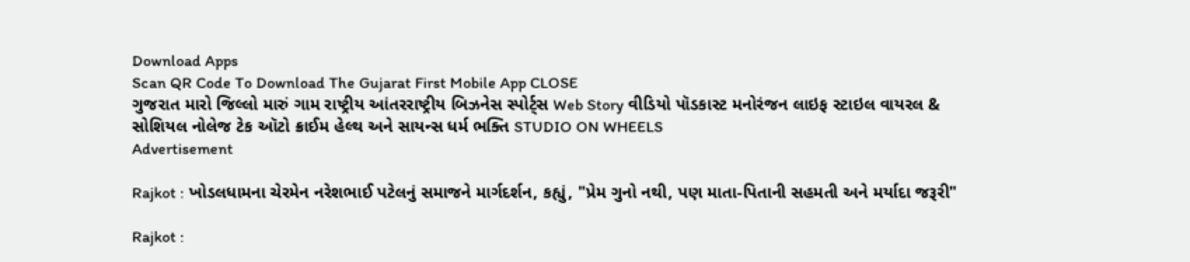Download Apps
Scan QR Code To Download The Gujarat First Mobile App CLOSE
ગુજરાત મારો જિલ્લો મારું ગામ રાષ્ટ્રીય આંતરરાષ્ટ્રીય બિઝનેસ સ્પોર્ટ્સ Web Story વીડિયો પૉડકાસ્ટ મનોરંજન લાઇફ સ્ટાઇલ વાયરલ & સોશિયલ નોલેજ ટેક ઑટો ક્રાઈમ હેલ્થ અને સાયન્સ ધર્મ ભક્તિ STUDIO ON WHEELS
Advertisement

Rajkot : ખોડલધામના ચેરમેન નરેશભાઈ પટેલનું સમાજને માર્ગદર્શન, કહ્યું, "પ્રેમ ગુનો નથી, પણ માતા-પિતાની સહમતી અને મર્યાદા જરૂરી"

Rajkot :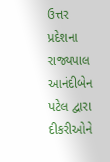ઉત્તર પ્રદેશના રાજ્યપાલ આનંદીબેન પટેલ દ્વારા દીકરીઓને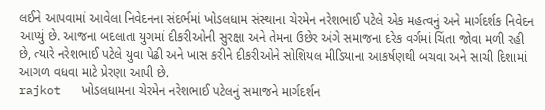લઈને આપવામાં આવેલા નિવેદનના સંદર્ભમાં ખોડલધામ સંસ્થાના ચેરમેન નરેશભાઈ પટેલે એક મહત્વનું અને માર્ગદર્શક નિવેદન આપ્યું છે. આજના બદલાતા યુગમાં દીકરીઓની સુરક્ષા અને તેમના ઉછેર અંગે સમાજના દરેક વર્ગમાં ચિંતા જોવા મળી રહી છે, ત્યારે નરેશભાઈ પટેલે યુવા પેઢી અને ખાસ કરીને દીકરીઓને સોશિયલ મીડિયાના આકર્ષણથી બચવા અને સાચી દિશામાં આગળ વધવા માટે પ્રેરણા આપી છે.
rajkot   ખોડલધામના ચેરમેન નરેશભાઈ પટેલનું સમાજને માર્ગદર્શન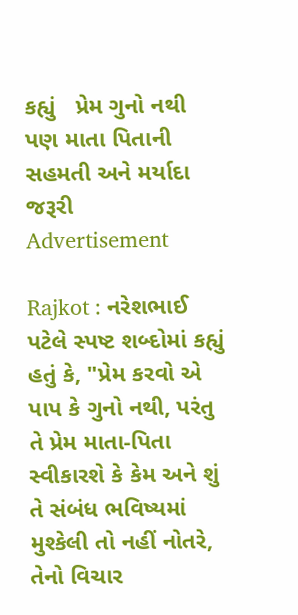કહ્યું   પ્રેમ ગુનો નથી  પણ માતા પિતાની સહમતી અને મર્યાદા જરૂરી
Advertisement

Rajkot : નરેશભાઈ પટેલે સ્પષ્ટ શબ્દોમાં કહ્યું હતું કે, "પ્રેમ કરવો એ પાપ કે ગુનો નથી, પરંતુ તે પ્રેમ માતા-પિતા સ્વીકારશે કે કેમ અને શું તે સંબંધ ભવિષ્યમાં મુશ્કેલી તો નહીં નોતરે, તેનો વિચાર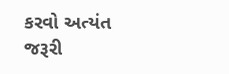કરવો અત્યંત જરૂરી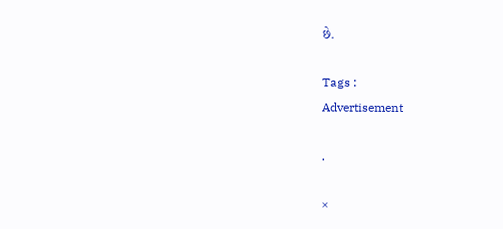છે.

Tags :
Advertisement

.

×